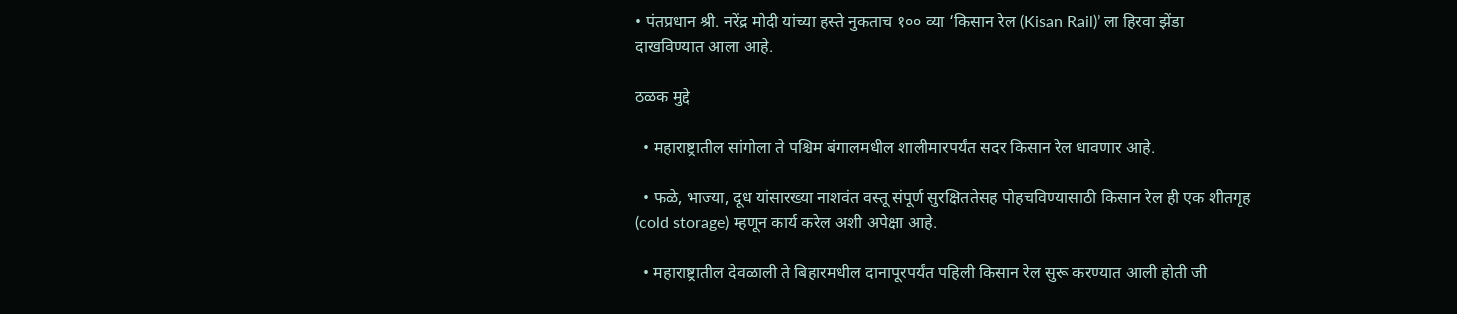• पंतप्रधान श्री. नरेंद्र मोदी यांच्या हस्ते नुकताच १०० व्या ‘किसान रेल (Kisan Rail)’ ला हिरवा झेंडा दाखविण्यात आला आहे.

ठळक मुद्दे

  • महाराष्ट्रातील सांगोला ते पश्चिम बंगालमधील शालीमारपर्यंत सदर किसान रेल धावणार आहे.

  • फळे, भाज्या, दूध यांसारख्या नाशवंत वस्तू संपूर्ण सुरक्षिततेसह पोहचविण्यासाठी किसान रेल ही एक शीतगृह (cold storage) म्हणून कार्य करेल अशी अपेक्षा आहे.

  • महाराष्ट्रातील देवळाली ते बिहारमधील दानापूरपर्यंत पहिली किसान रेल सुरू करण्यात आली होती जी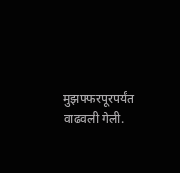मुझफ्फरपूरपर्यंत वाढवली गेली.